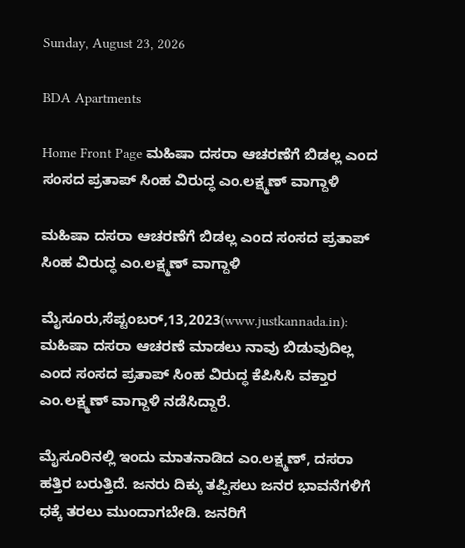Sunday, August 23, 2026

BDA Apartments

Home Front Page ಮಹಿಷಾ ದಸರಾ ಆಚರಣೆಗೆ ಬಿಡಲ್ಲ ಎಂದ ಸಂಸದ ಪ್ರತಾಪ್ ಸಿಂಹ ವಿರುದ್ಧ ಎಂ.ಲಕ್ಷ್ಮಣ್ ವಾಗ್ದಾಳಿ

ಮಹಿಷಾ ದಸರಾ ಆಚರಣೆಗೆ ಬಿಡಲ್ಲ ಎಂದ ಸಂಸದ ಪ್ರತಾಪ್ ಸಿಂಹ ವಿರುದ್ಧ ಎಂ.ಲಕ್ಷ್ಮಣ್ ವಾಗ್ದಾಳಿ

ಮೈಸೂರು,ಸೆಪ್ಟಂಬರ್,13,2023(www.justkannada.in): ಮಹಿಷಾ ದಸರಾ ಆಚರಣೆ ಮಾಡಲು ನಾವು ಬಿಡುವುದಿಲ್ಲ  ಎಂದ ಸಂಸದ ಪ್ರತಾಪ್ ಸಿಂಹ ವಿರುದ್ಧ ಕೆಪಿಸಿಸಿ ವಕ್ತಾರ  ಎಂ.ಲಕ್ಷ್ಮಣ್ ವಾಗ್ದಾಳಿ ನಡೆಸಿದ್ದಾರೆ.

ಮೈಸೂರಿನಲ್ಲಿ ಇಂದು ಮಾತನಾಡಿದ ಎಂ.ಲಕ್ಷ್ಮಣ್, ದಸರಾ ಹತ್ತಿರ ಬರುತ್ತಿದೆ. ಜನರು ದಿಕ್ಕು ತಪ್ಪಿಸಲು ಜನರ ಭಾವನೆಗಳಿಗೆ ಧಕ್ಕೆ ತರಲು ಮುಂದಾಗಬೇಡಿ. ಜನರಿಗೆ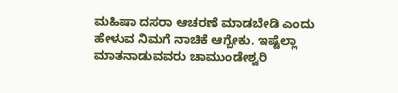ಮಹಿಷಾ ದಸರಾ ಆಚರಣೆ ಮಾಡಬೇಡಿ ಎಂದು ಹೇಳುವ ನಿಮಗೆ ನಾಚಿಕೆ ಆಗ್ಬೇಕು. ಇಷ್ಟೆಲ್ಲಾ ಮಾತನಾಡುವವರು ಚಾಮುಂಡೇಶ್ವರಿ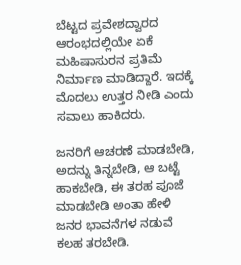ಬೆಟ್ಟದ ಪ್ರವೇಶದ್ವಾರದ ಆರಂಭದಲ್ಲಿಯೇ ಏಕೆ ಮಹಿಷಾಸುರನ‌ ಪ್ರತಿಮೆ ನಿರ್ಮಾಣ ಮಾಡಿದ್ದಾರೆ. ಇದಕ್ಕೆ ಮೊದಲು ಉತ್ತರ ನೀಡಿ ಎಂದು ಸವಾಲು ಹಾಕಿದರು.

ಜನರಿಗೆ ಆಚರಣೆ ಮಾಡಬೇಡಿ, ಅದನ್ನು ತಿನ್ನಬೇಡಿ, ಆ ಬಟ್ಟೆ ಹಾಕಬೇಡಿ, ಈ ತರಹ ಪೂಜೆ ಮಾಡಬೇಡಿ ಅಂತಾ ಹೇಳಿ ಜನರ ಭಾವನೆಗಳ ನಡುವೆ ಕಲಹ ತರಬೇಡಿ.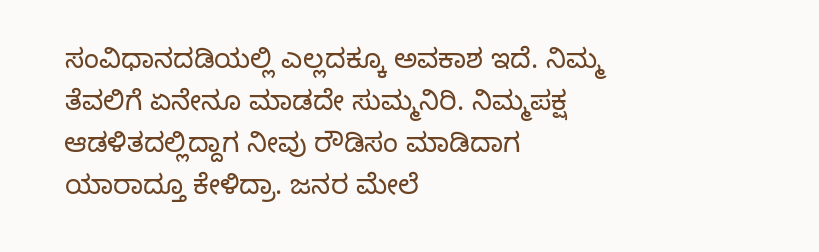ಸಂವಿಧಾನದಡಿಯಲ್ಲಿ ಎಲ್ಲದಕ್ಕೂ ಅವಕಾಶ ಇದೆ. ನಿಮ್ಮ ತೆವಲಿಗೆ ಏನೇನೂ‌ ಮಾಡದೇ ಸುಮ್ಮನಿರಿ. ನಿಮ್ಮ‌ಪಕ್ಷ ಆಡಳಿತದಲ್ಲಿದ್ದಾಗ ನೀವು ರೌಡಿಸಂ ಮಾಡಿದಾಗ ಯಾರಾದ್ತೂ ಕೇಳಿದ್ರಾ. ಜನರ ಮೇಲೆ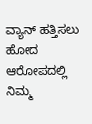ವ್ಯಾನ್ ಹತ್ತಿಸಲು ಹೋದ ಆರೋಪದಲ್ಲಿ ನಿಮ್ಮ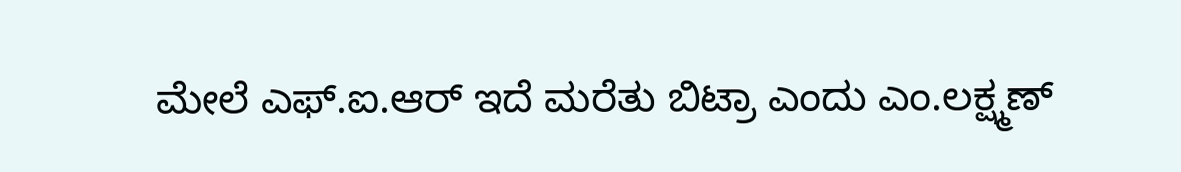ಮೇಲೆ ಎಫ್.ಐ.ಆರ್ ಇದೆ ಮರೆತು ಬಿಟ್ರಾ ಎಂದು ಎಂ.ಲಕ್ಷ್ಮಣ್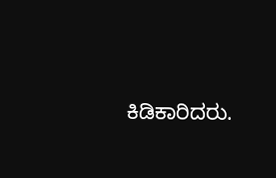ಕಿಡಿಕಾರಿದರು.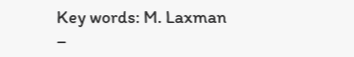Key words: M. Laxman –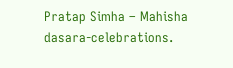Pratap Simha – Mahisha dasara-celebrations.